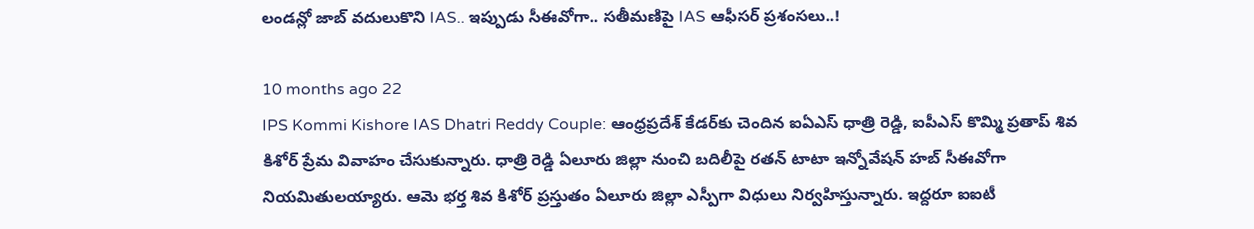లండన్లో జాబ్ వదులుకొని IAS.. ఇప్పుడు సీఈవోగా.. సతీమణిపై IAS ఆఫీసర్ ప్రశంసలు..!

10 months ago 22
IPS Kommi Kishore IAS Dhatri Reddy Couple: ఆంధ్రప్రదేశ్ కేడర్‌కు చెందిన ఐఏఎస్ ధాత్రి రెడ్డి, ఐపీఎస్ కొమ్మి ప్రతాప్ శివ కిశోర్ ప్రేమ వివాహం చేసుకున్నారు. ధాత్రి రెడ్డి ఏలూరు జిల్లా నుంచి బదిలీపై రతన్ టాటా ఇన్నోవేషన్ హబ్ సీఈవోగా నియమితులయ్యారు. ఆమె భర్త శివ కిశోర్ ప్రస్తుతం ఏలూరు జిల్లా ఎస్పీగా విధులు నిర్వహిస్తున్నారు. ఇద్దరూ ఐఐటీ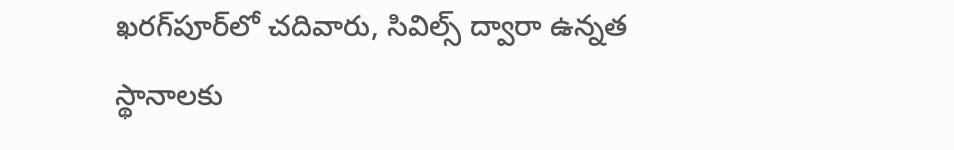ఖరగ్‌పూర్‌లో చదివారు, సివిల్స్ ద్వారా ఉన్నత స్థానాలకు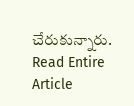చేరుకున్నారు.
Read Entire Article